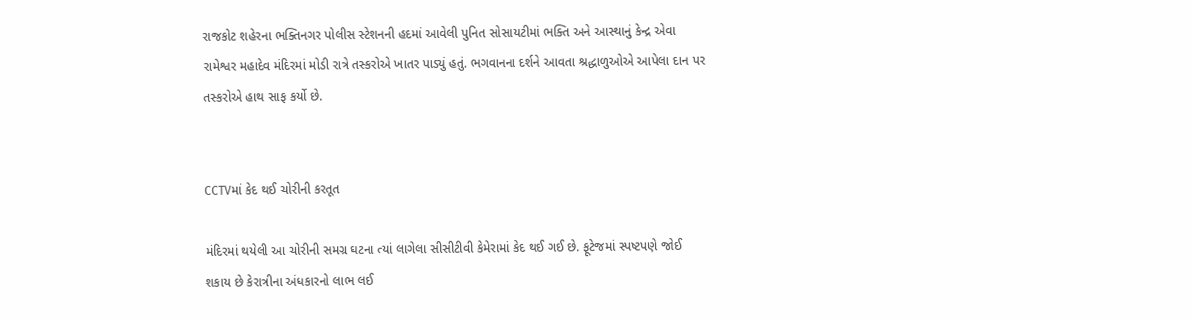રાજકોટ શહેરના ભક્તિનગર પોલીસ સ્ટેશનની હદમાં આવેલી પુનિત સોસાયટીમાં ભક્તિ અને આસ્થાનું કેન્દ્ર એવા રામેશ્વર મહાદેવ મંદિરમાં મોડી રાત્રે તસ્કરોએ ખાતર પાડ્યું હતું. ભગવાનના દર્શને આવતા શ્રદ્ધાળુઓએ આપેલા દાન પર તસ્કરોએ હાથ સાફ કર્યો છે.


CCTVમાં કેદ થઈ ચોરીની કરતૂત

મંદિરમાં થયેલી આ ચોરીની સમગ્ર ઘટના ત્યાં લાગેલા સીસીટીવી કેમેરામાં કેદ થઈ ગઈ છે. ફૂટેજમાં સ્પષ્ટપણે જોઈ શકાય છે કેરાત્રીના અંધકારનો લાભ લઈ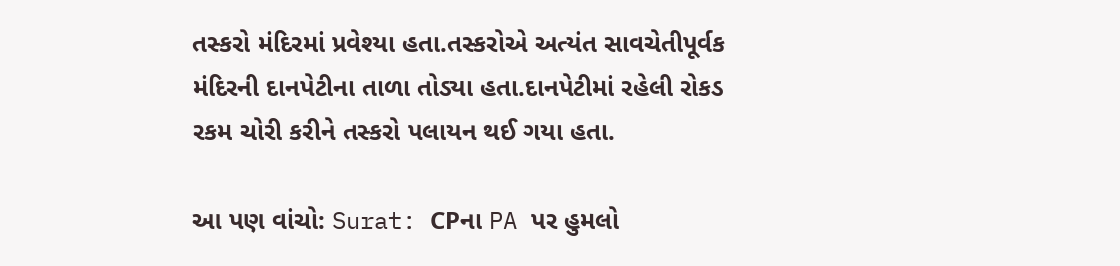તસ્કરો મંદિરમાં પ્રવેશ્યા હતા.તસ્કરોએ અત્યંત સાવચેતીપૂર્વક મંદિરની દાનપેટીના તાળા તોડ્યા હતા.દાનપેટીમાં રહેલી રોકડ રકમ ચોરી કરીને તસ્કરો પલાયન થઈ ગયા હતા.

આ પણ વાંચો: Surat: CPના PA પર હુમલો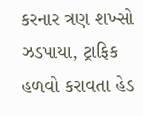કરનાર ત્રણ શખ્સો ઝડપાયા, ટ્રાફિક હળવો કરાવતા હેડ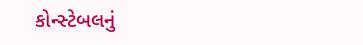કોન્સ્ટેબલનું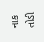નાક તોડી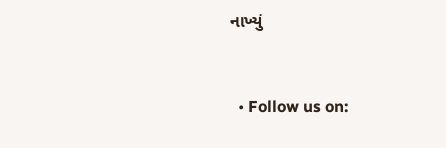નાખ્યું


  • Follow us on: